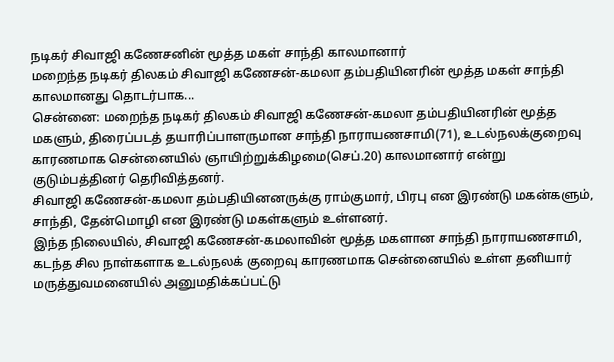நடிகர் சிவாஜி கணேசனின் மூத்த மகள் சாந்தி காலமானார்
மறைந்த நடிகர் திலகம் சிவாஜி கணேசன்-கமலா தம்பதியினரின் மூத்த மகள் சாந்தி காலமானது தொடர்பாக...
சென்னை: மறைந்த நடிகர் திலகம் சிவாஜி கணேசன்-கமலா தம்பதியினரின் மூத்த மகளும், திரைப்படத் தயாரிப்பாளருமான சாந்தி நாராயணசாமி(71), உடல்நலக்குறைவு காரணமாக சென்னையில் ஞாயிற்றுக்கிழமை(செப்.20) காலமானார் என்று குடும்பத்தினர் தெரிவித்தனர்.
சிவாஜி கணேசன்-கமலா தம்பதியினனருக்கு ராம்குமார், பிரபு என இரண்டு மகன்களும், சாந்தி, தேன்மொழி என இரண்டு மகள்களும் உள்ளனர்.
இந்த நிலையில், சிவாஜி கணேசன்-கமலாவின் மூத்த மகளான சாந்தி நாராயணசாமி, கடந்த சில நாள்களாக உடல்நலக் குறைவு காரணமாக சென்னையில் உள்ள தனியார் மருத்துவமனையில் அனுமதிக்கப்பட்டு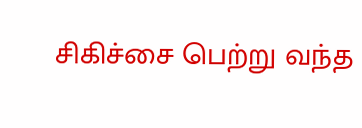சிகிச்சை பெற்று வந்த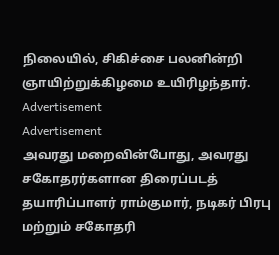நிலையில், சிகிச்சை பலனின்றி ஞாயிற்றுக்கிழமை உயிரிழந்தார்.
Advertisement
Advertisement
அவரது மறைவின்போது, அவரது சகோதரர்களான திரைப்படத் தயாரிப்பாளர் ராம்குமார், நடிகர் பிரபு மற்றும் சகோதரி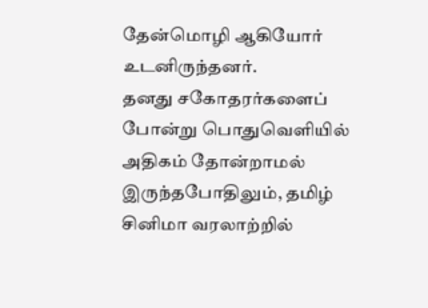தேன்மொழி ஆகியோர் உடனிருந்தனர்.
தனது சகோதரர்களைப் போன்று பொதுவெளியில் அதிகம் தோன்றாமல் இருந்தபோதிலும், தமிழ் சினிமா வரலாற்றில்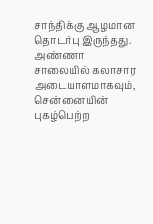சாந்திக்கு ஆழமான தொடர்பு இருந்தது.
அண்ணா சாலையில் கலாசார அடையாளமாகவும், சென்னையின் புகழ்பெற்ற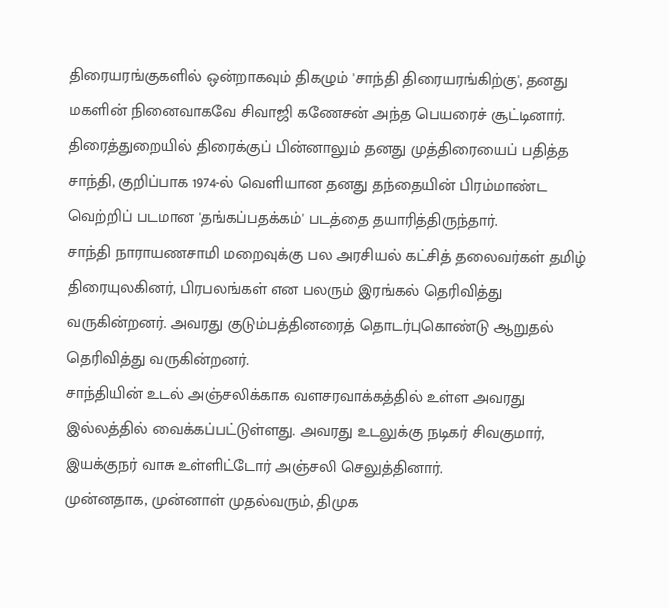திரையரங்குகளில் ஒன்றாகவும் திகழும் 'சாந்தி திரையரங்கிற்கு', தனது மகளின் நினைவாகவே சிவாஜி கணேசன் அந்த பெயரைச் சூட்டினார்.
திரைத்துறையில் திரைக்குப் பின்னாலும் தனது முத்திரையைப் பதித்த சாந்தி, குறிப்பாக 1974-ல் வெளியான தனது தந்தையின் பிரம்மாண்ட வெற்றிப் படமான 'தங்கப்பதக்கம்' படத்தை தயாரித்திருந்தார்.
சாந்தி நாராயணசாமி மறைவுக்கு பல அரசியல் கட்சித் தலைவர்கள் தமிழ் திரையுலகினர், பிரபலங்கள் என பலரும் இரங்கல் தெரிவித்து வருகின்றனர். அவரது குடும்பத்தினரைத் தொடர்புகொண்டு ஆறுதல் தெரிவித்து வருகின்றனர்.
சாந்தியின் உடல் அஞ்சலிக்காக வளசரவாக்கத்தில் உள்ள அவரது இல்லத்தில் வைக்கப்பட்டுள்ளது. அவரது உடலுக்கு நடிகர் சிவகுமார், இயக்குநர் வாசு உள்ளிட்டோர் அஞ்சலி செலுத்தினார்.
முன்னதாக, முன்னாள் முதல்வரும், திமுக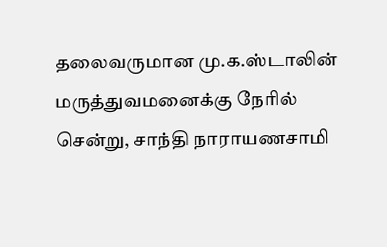தலைவருமான மு.க.ஸ்டாலின் மருத்துவமனைக்கு நேரில் சென்று, சாந்தி நாராயணசாமி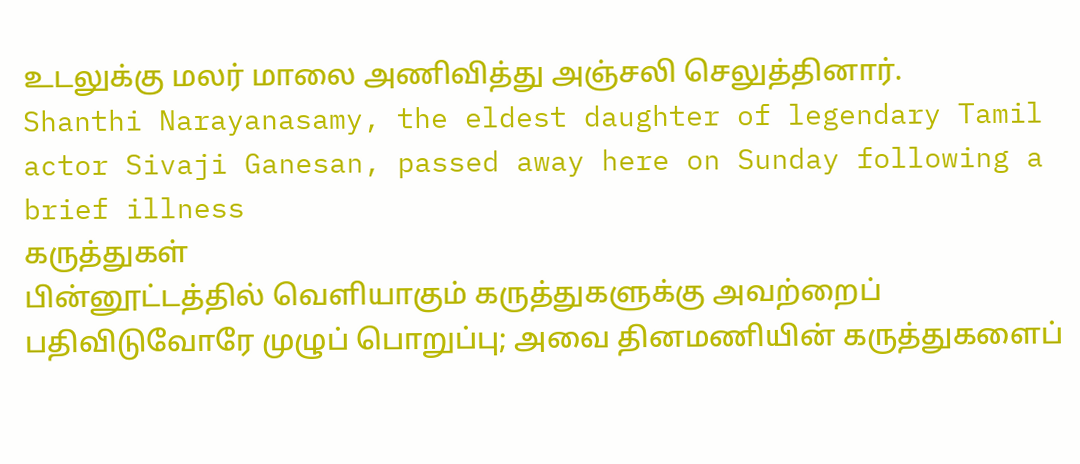உடலுக்கு மலர் மாலை அணிவித்து அஞ்சலி செலுத்தினார்.
Shanthi Narayanasamy, the eldest daughter of legendary Tamil actor Sivaji Ganesan, passed away here on Sunday following a brief illness
கருத்துகள்
பின்னூட்டத்தில் வெளியாகும் கருத்துகளுக்கு அவற்றைப் பதிவிடுவோரே முழுப் பொறுப்பு; அவை தினமணியின் கருத்துகளைப்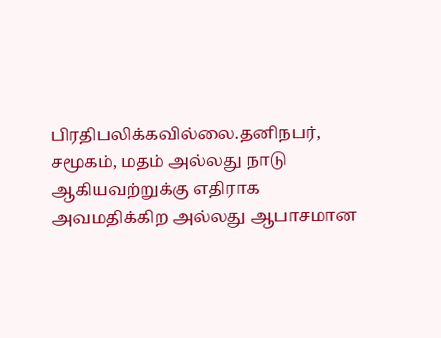பிரதிபலிக்கவில்லை.தனிநபர், சமூகம், மதம் அல்லது நாடு ஆகியவற்றுக்கு எதிராக அவமதிக்கிற அல்லது ஆபாசமான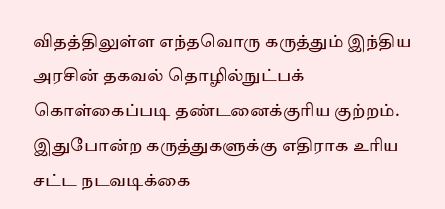விதத்திலுள்ள எந்தவொரு கருத்தும் இந்திய அரசின் தகவல் தொழில்நுட்பக் கொள்கைப்படி தண்டனைக்குரிய குற்றம். இதுபோன்ற கருத்துகளுக்கு எதிராக உரிய சட்ட நடவடிக்கை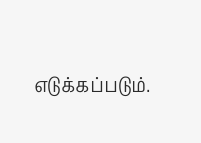எடுக்கப்படும்.